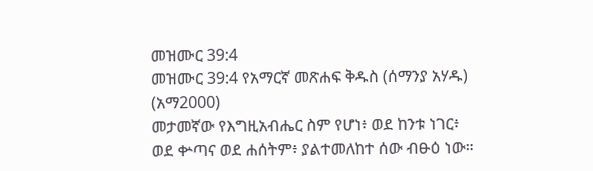መዝሙር 39:4
መዝሙር 39:4 የአማርኛ መጽሐፍ ቅዱስ (ሰማንያ አሃዱ) (አማ2000)
መታመኛው የእግዚአብሔር ስም የሆነ፥ ወደ ከንቱ ነገር፥ ወደ ቍጣና ወደ ሐሰትም፥ ያልተመለከተ ሰው ብፁዕ ነው።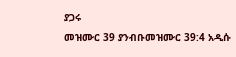ያጋሩ
መዝሙር 39 ያንብቡመዝሙር 39:4 አዲሱ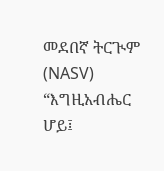መደበኛ ትርጒም (NASV)
“እግዚአብሔር ሆይ፤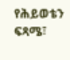የሕይወቴን ፍጻሜ፣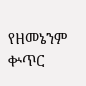የዘመኔንም ቍጥር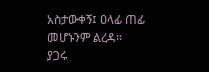አስታውቀኝ፤ ዐላፊ ጠፊ መሆኑንም ልረዳ።
ያጋሩ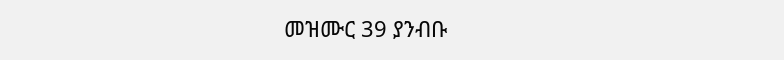መዝሙር 39 ያንብቡ